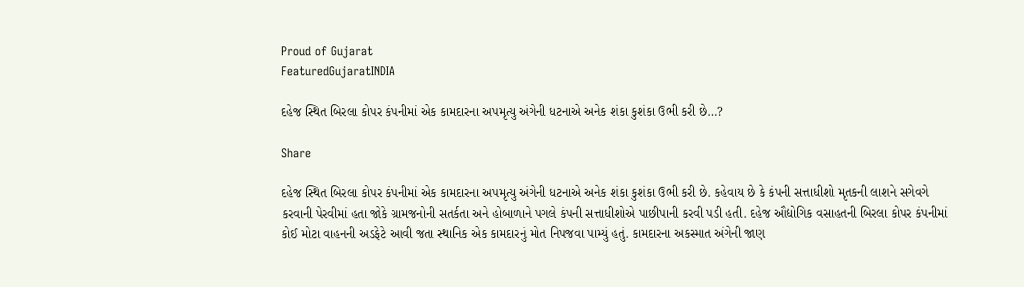Proud of Gujarat
FeaturedGujaratINDIA

દહેજ સ્થિત બિરલા કોપર કંપનીમાં એક કામદારના અપમૃત્યુ અંગેની ધટનાએ અનેક શંકા કુશંકા ઉભી કરી છે…?

Share

દહેજ સ્થિત બિરલા કોપર કંપનીમાં એક કામદારના અપમૃત્યુ અંગેની ધટનાએ અનેક શંકા કુશંકા ઉભી કરી છે. કહેવાય છે કે કંપની સત્તાધીશો મૃતકની લાશને સગેવગે કરવાની પેરવીમાં હતા જોકે ગ્રામજનોની સતર્કતા અને હોબાળાને પગલે કંપની સત્તાધીશોએ પાછીપાની કરવી પડી હતી. દહેજ ઔદ્યોગિક વસાહતની બિરલા કોપર કંપનીમાં કોઈ મોટા વાહનની અડફેટે આવી જતા સ્થાનિક એક કામદારનું મોત નિપજવા પામ્યું હતું. કામદારના અકસ્માત અંગેની જાણ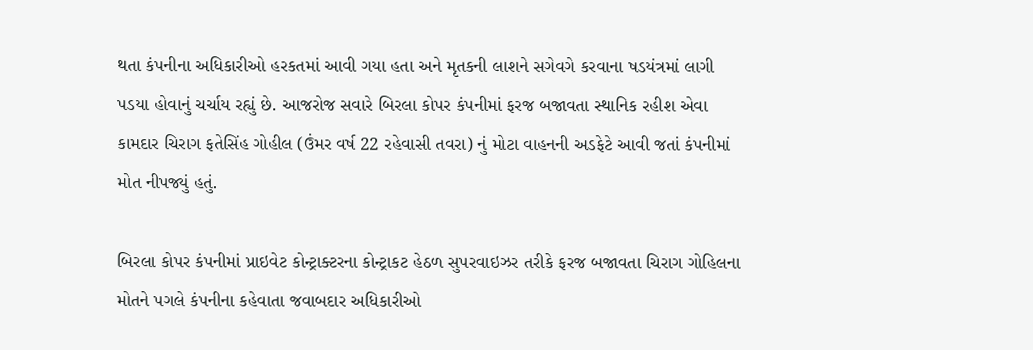થતા કંપનીના અધિકારીઓ હરકતમાં આવી ગયા હતા અને મૃતકની લાશને સગેવગે કરવાના ષડયંત્રમાં લાગી પડયા હોવાનું ચર્ચાય રહ્યું છે. આજરોજ સવારે બિરલા કોપર કંપનીમાં ફરજ બજાવતા સ્થાનિક રહીશ એવા કામદાર ચિરાગ ફતેસિંહ ગોહીલ (ઉંમર વર્ષ 22 રહેવાસી તવરા) નું મોટા વાહનની અડફેટે આવી જતાં કંપનીમાં મોત નીપજ્યું હતું.

બિરલા કોપર કંપનીમાં પ્રાઇવેટ કોન્ટ્રાક્ટરના કોન્ટ્રાકટ હેઠળ સુપરવાઇઝર તરીકે ફરજ બજાવતા ચિરાગ ગોહિલના મોતને પગલે કંપનીના કહેવાતા જવાબદાર અધિકારીઓ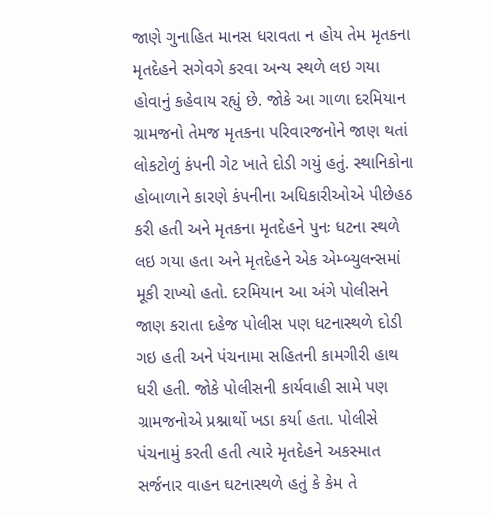જાણે ગુનાહિત માનસ ધરાવતા ન હોય તેમ મૃતકના મૃતદેહને સગેવગે કરવા અન્ય સ્થળે લઇ ગયા હોવાનું કહેવાય રહ્યું છે. જોકે આ ગાળા દરમિયાન ગ્રામજનો તેમજ મૃતકના પરિવારજનોને જાણ થતાં લોકટોળું કંપની ગેટ ખાતે દોડી ગયું હતું. સ્થાનિકોના હોબાળાને કારણે કંપનીના અધિકારીઓએ પીછેહઠ કરી હતી અને મૃતકના મૃતદેહને પુનઃ ધટના સ્થળે લઇ ગયા હતા અને મૃતદેહને એક એમ્બ્યુલન્સમાં મૂકી રાખ્યો હતો. દરમિયાન આ અંગે પોલીસને જાણ કરાતા દહેજ પોલીસ પણ ધટનાસ્થળે દોડી ગઇ હતી અને પંચનામા સહિતની કામગીરી હાથ ધરી હતી. જોકે પોલીસની કાર્યવાહી સામે પણ ગ્રામજનોએ પ્રશ્નાર્થો ખડા કર્યા હતા. પોલીસે પંચનામું કરતી હતી ત્યારે મૃતદેહને અકસ્માત સર્જનાર વાહન ઘટનાસ્થળે હતું કે કેમ તે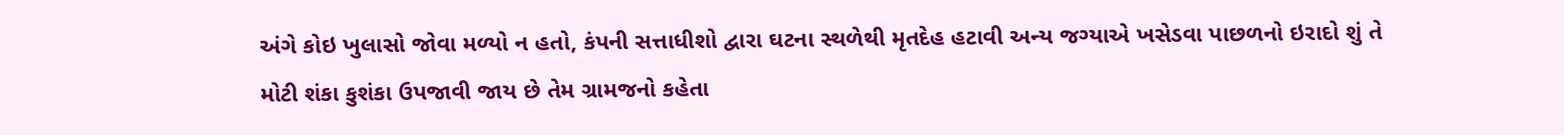અંગે કોઇ ખુલાસો જોવા મળ્યો ન હતો, કંપની સત્તાધીશો દ્વારા ઘટના સ્થળેથી મૃતદેહ હટાવી અન્ય જગ્યાએ ખસેડવા પાછળનો ઇરાદો શું તે મોટી શંકા કુશંકા ઉપજાવી જાય છે તેમ ગ્રામજનો કહેતા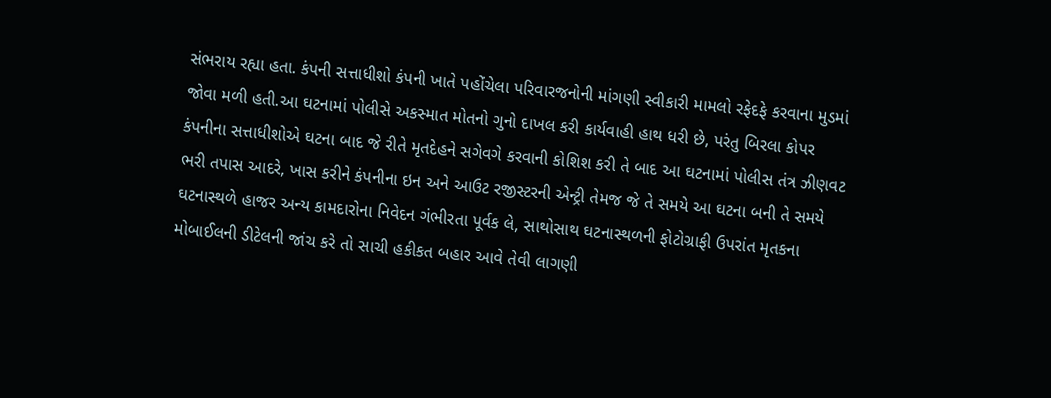સંભરાય રહ્યા હતા. કંપની સત્તાધીશો કંપની ખાતે પહોંચેલા પરિવારજનોની માંગણી સ્વીકારી મામલો રફેદફે કરવાના મુડમાં જોવા મળી હતી.આ ઘટનામાં પોલીસે અકસ્માત મોતનો ગુનો દાખલ કરી કાર્યવાહી હાથ ધરી છે, પરંતુ બિરલા કોપર કંપનીના સત્તાધીશોએ ઘટના બાદ જે રીતે મૃતદેહને સગેવગે કરવાની કોશિશ કરી તે બાદ આ ઘટનામાં પોલીસ તંત્ર ઝીણવટ ભરી તપાસ આદરે, ખાસ કરીને કંપનીના ઇન અને આઉટ રજીસ્ટરની એન્ટ્રી તેમજ જે તે સમયે આ ઘટના બની તે સમયે ઘટનાસ્થળે હાજર અન્ય કામદારોના નિવેદન ગંભીરતા પૂર્વક લે, સાથોસાથ ઘટનાસ્થળની ફોટોગ્રાફી ઉપરાંત મૃતકના મોબાઈલની ડીટેલની જાંચ કરે તો સાચી હકીકત બહાર આવે તેવી લાગણી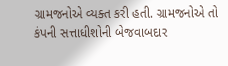ગ્રામજનોએ વ્યક્ત કરી હતી. ગ્રામજનોએ તો કંપની સત્તાધીશોની બેજવાબદાર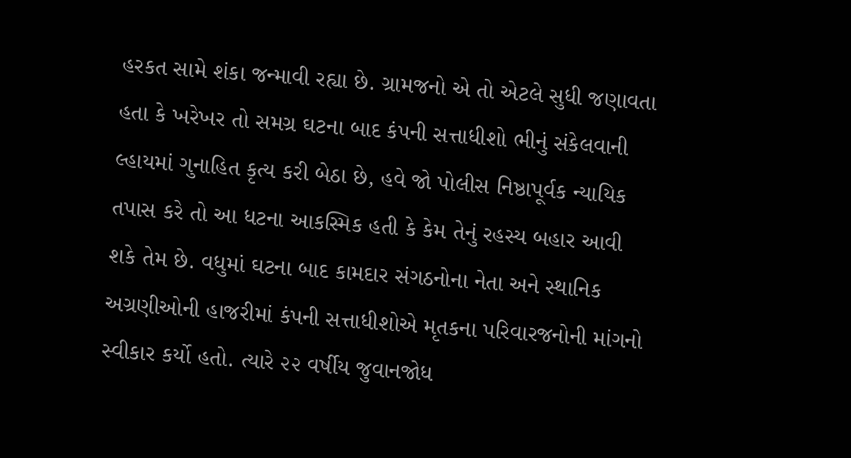હરકત સામે શંકા જન્માવી રહ્યા છે. ગ્રામજનો એ તો એટલે સુધી જણાવતા હતા કે ખરેખર તો સમગ્ર ઘટના બાદ કંપની સત્તાધીશો ભીનું સંકેલવાની લ્હાયમાં ગુનાહિત કૃત્ય કરી બેઠા છે, હવે જો પોલીસ નિષ્ઠાપૂર્વક ન્યાયિક તપાસ કરે તો આ ધટના આકસ્મિક હતી કે કેમ તેનું રહસ્ય બહાર આવી શકે તેમ છે. વધુમાં ઘટના બાદ કામદાર સંગઠનોના નેતા અને સ્થાનિક અગ્રણીઓની હાજરીમાં કંપની સત્તાધીશોએ મૃતકના પરિવારજનોની માંગનો સ્વીકાર કર્યો હતો. ત્યારે ૨૨ વર્ષીય જુવાનજોધ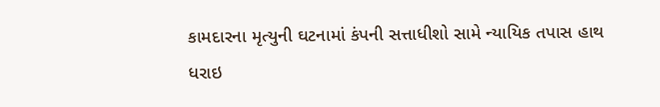કામદારના મૃત્યુની ઘટનામાં કંપની સત્તાધીશો સામે ન્યાયિક તપાસ હાથ ધરાઇ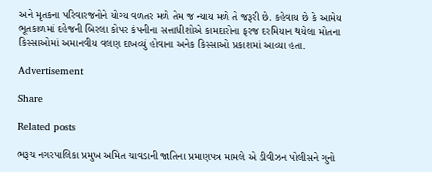અને મૃતકના પરિવારજનોને યોગ્ય વળતર મળે તેમ જ ન્યાય મળે તે જરૂરી છે. કહેવાય છે કે આમેય ભૂતકાળમાં દહેજની બિરલા કોપર કંપનીના સત્તાધીશોએ કામદારોના ફરજ દરમિયાન થયેલા મોતના કિસ્સાઓમાં અમાનવીય વલણ દાખવ્યું હોવાના અનેક કિસ્સાઓ પ્રકાશમાં આવ્યા હતા.

Advertisement

Share

Related posts

ભરૂચ નગરપાલિકા પ્રમુખ અમિત ચાવડાની જાતિના પ્રમાણપત્ર મામલે એ ડીવીઝન પોલીસને ગુનો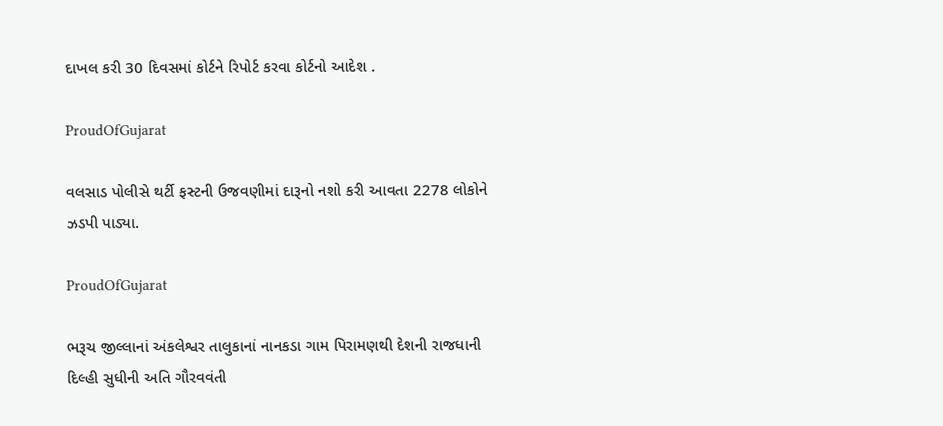દાખલ કરી 30 દિવસમાં કોર્ટને રિપોર્ટ કરવા કોર્ટનો આદેશ .

ProudOfGujarat

વલસાડ પોલીસે થર્ટી ફસ્ટની ઉજવણીમાં દારૂનો નશો કરી આવતા 2278 લોકોને ઝડપી પાડ્યા.

ProudOfGujarat

ભરૂચ જીલ્લાનાં અંકલેશ્વર તાલુકાનાં નાનકડા ગામ પિરામણથી દેશની રાજધાની દિલ્હી સુધીની અતિ ગૌરવવંતી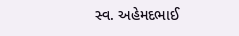સ્વ. અહેમદભાઈ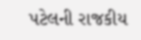પટેલની રાજકીય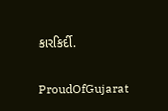કારકિર્દી.

ProudOfGujarat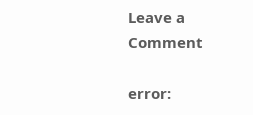Leave a Comment

error: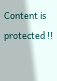Content is protected !!